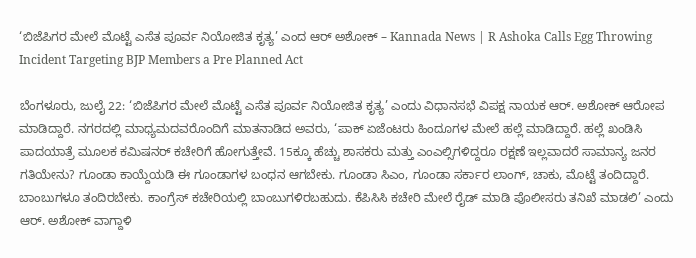‘ಬಿಜೆಪಿಗರ ಮೇಲೆ ಮೊಟ್ಟೆ ಎಸೆತ ಪೂರ್ವ ನಿಯೋಜಿತ ಕೃತ್ಯ’ ಎಂದ ಆರ್ ಅಶೋಕ್ – Kannada News | R Ashoka Calls Egg Throwing Incident Targeting BJP Members a Pre Planned Act

ಬೆಂಗಳೂರು, ಜುಲೈ 22: ‘ಬಿಜೆಪಿಗರ ಮೇಲೆ ಮೊಟ್ಟೆ ಎಸೆತ ಪೂರ್ವ ನಿಯೋಜಿತ ಕೃತ್ಯ’ ಎಂದು ವಿಧಾನಸಭೆ ವಿಪಕ್ಷ ನಾಯಕ ಆರ್. ಅಶೋಕ್ ಆರೋಪ ಮಾಡಿದ್ದಾರೆ. ನಗರದಲ್ಲಿ ಮಾಧ್ಯಮದವರೊಂದಿಗೆ ಮಾತನಾಡಿದ ಅವರು, ‘ಪಾಕ್ ಏಜೆಂಟರು ಹಿಂದೂಗಳ ಮೇಲೆ ಹಲ್ಲೆ ಮಾಡಿದ್ದಾರೆ. ಹಲ್ಲೆ ಖಂಡಿಸಿ ಪಾದಯಾತ್ರೆ ಮೂಲಕ ಕಮಿಷನರ್ ಕಚೇರಿಗೆ ಹೋಗುತ್ತೇವೆ. 15ಕ್ಕೂ ಹೆಚ್ಚು ಶಾಸಕರು ಮತ್ತು ಎಂಎಲ್ಸಿಗಳಿದ್ದರೂ ರಕ್ಷಣೆ ಇಲ್ಲವಾದರೆ ಸಾಮಾನ್ಯ ಜನರ ಗತಿಯೇನು? ಗೂಂಡಾ ಕಾಯ್ದೆಯಡಿ ಈ ಗೂಂಡಾಗಳ ಬಂಧನ ಆಗಬೇಕು. ಗೂಂಡಾ ಸಿಎಂ, ಗೂಂಡಾ ಸರ್ಕಾರ ಲಾಂಗ್, ಚಾಕು, ಮೊಟ್ಟೆ ತಂದಿದ್ದಾರೆ. ಬಾಂಬುಗಳೂ ತಂದಿರಬೇಕು. ಕಾಂಗ್ರೆಸ್ ಕಚೇರಿಯಲ್ಲಿ ಬಾಂಬುಗಳಿರಬಹುದು. ಕೆಪಿಸಿಸಿ ಕಚೇರಿ ಮೇಲೆ ರೈಡ್ ಮಾಡಿ ಪೊಲೀಸರು ತನಿಖೆ ಮಾಡಲಿ’ ಎಂದು ಆರ್. ಅಶೋಕ್ ವಾಗ್ದಾಳಿ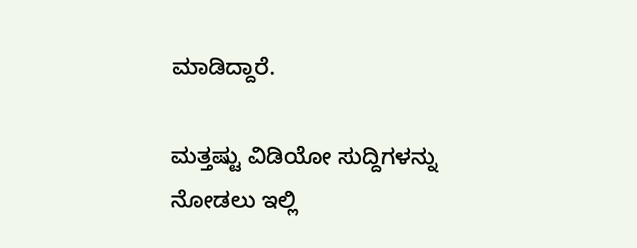ಮಾಡಿದ್ದಾರೆ.

ಮತ್ತಷ್ಟು ವಿಡಿಯೋ ಸುದ್ದಿಗಳನ್ನು ನೋಡಲು ಇಲ್ಲಿ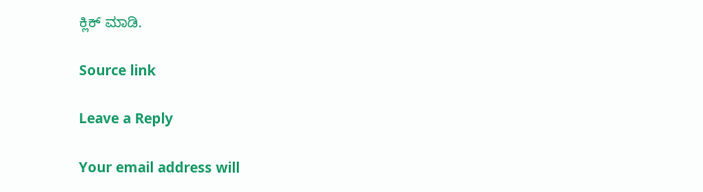ಕ್ಲಿಕ್ ಮಾಡಿ.

Source link

Leave a Reply

Your email address will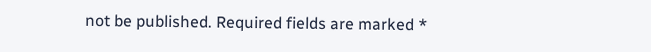not be published. Required fields are marked *